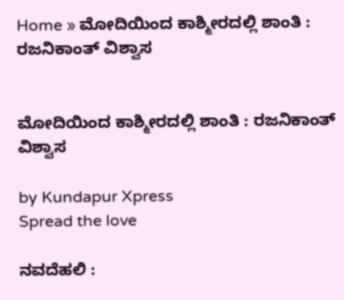Home » ಮೋದಿಯಿಂದ ಕಾಶ್ಮೀರದಲ್ಲಿ ಶಾಂತಿ : ರಜನಿಕಾಂತ್ ವಿಶ್ವಾಸ


ಮೋದಿಯಿಂದ ಕಾಶ್ಮೀರದಲ್ಲಿ ಶಾಂತಿ : ರಜನಿಕಾಂತ್ ವಿಶ್ವಾಸ

by Kundapur Xpress
Spread the love

ನವದೆಹಲಿ :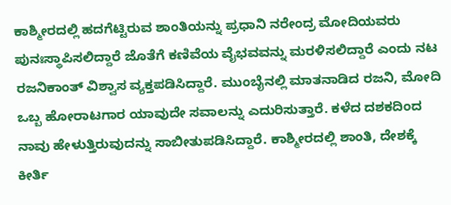ಕಾಶ್ಮೀರದಲ್ಲಿ ಹದಗೆಟ್ಟಿರುವ ಶಾಂತಿಯನ್ನು ಪ್ರಧಾನಿ ನರೇಂದ್ರ ಮೋದಿಯವರು ಪುನಃಸ್ಥಾಪಿಸಲಿದ್ದಾರೆ ಜೊತೆಗೆ ಕಣಿವೆಯ ವೈಭವವನ್ನು ಮರಳಿಸಲಿದ್ದಾರೆ ಎಂದು ನಟ ರಜನಿಕಾಂತ್ ವಿಶ್ವಾಸ ವ್ಯಕ್ತಪಡಿಸಿದ್ದಾರೆ. ಮುಂಬೈನಲ್ಲಿ ಮಾತನಾಡಿದ ರಜನಿ, ಮೋದಿ ಒಬ್ಬ ಹೋರಾಟಗಾರ ಯಾವುದೇ ಸವಾಲನ್ನು ಎದುರಿಸುತ್ತಾರೆ. ಕಳೆದ ದಶಕದಿಂದ ನಾವು ಹೇಳುತ್ತಿರುವುದನ್ನು ಸಾಬೀತುಪಡಿಸಿದ್ದಾರೆ. ಕಾಶ್ಮೀರದಲ್ಲಿ ಶಾಂತಿ, ದೇಶಕ್ಕೆ ಕೀರ್ತಿ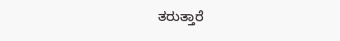ತರುತ್ತಾರೆ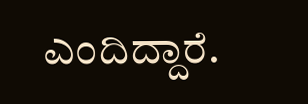ಎಂದಿದ್ದಾರೆ.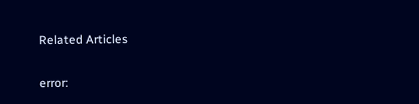Related Articles

error: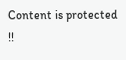Content is protected !!